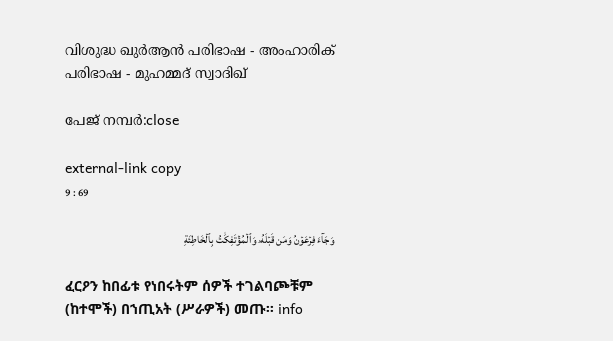വിശുദ്ധ ഖുർആൻ പരിഭാഷ - അംഹാരിക് പരിഭാഷ - മുഹമ്മദ് സ്വാദിഖ്

പേജ് നമ്പർ:close

external-link copy
9 : 69

وَجَآءَ فِرۡعَوۡنُ وَمَن قَبۡلَهُۥ وَٱلۡمُؤۡتَفِكَٰتُ بِٱلۡخَاطِئَةِ

ፈርዖን ከበፊቱ የነበሩትም ሰዎች ተገልባጮቹም (ከተሞች) በኀጢአት (ሥራዎች) መጡ፡፡ info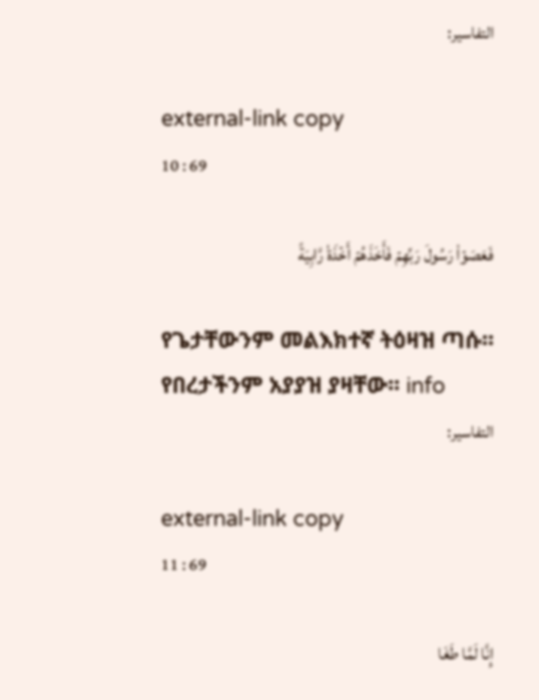التفاسير:

external-link copy
10 : 69

فَعَصَوۡاْ رَسُولَ رَبِّهِمۡ فَأَخَذَهُمۡ أَخۡذَةٗ رَّابِيَةً

የጌታቸውንም መልእክተኛ ትዕዛዝ ጣሱ፡፡ የበረታችንም አያያዝ ያዛቸው፡፡ info
التفاسير:

external-link copy
11 : 69

إِنَّا لَمَّا طَغَا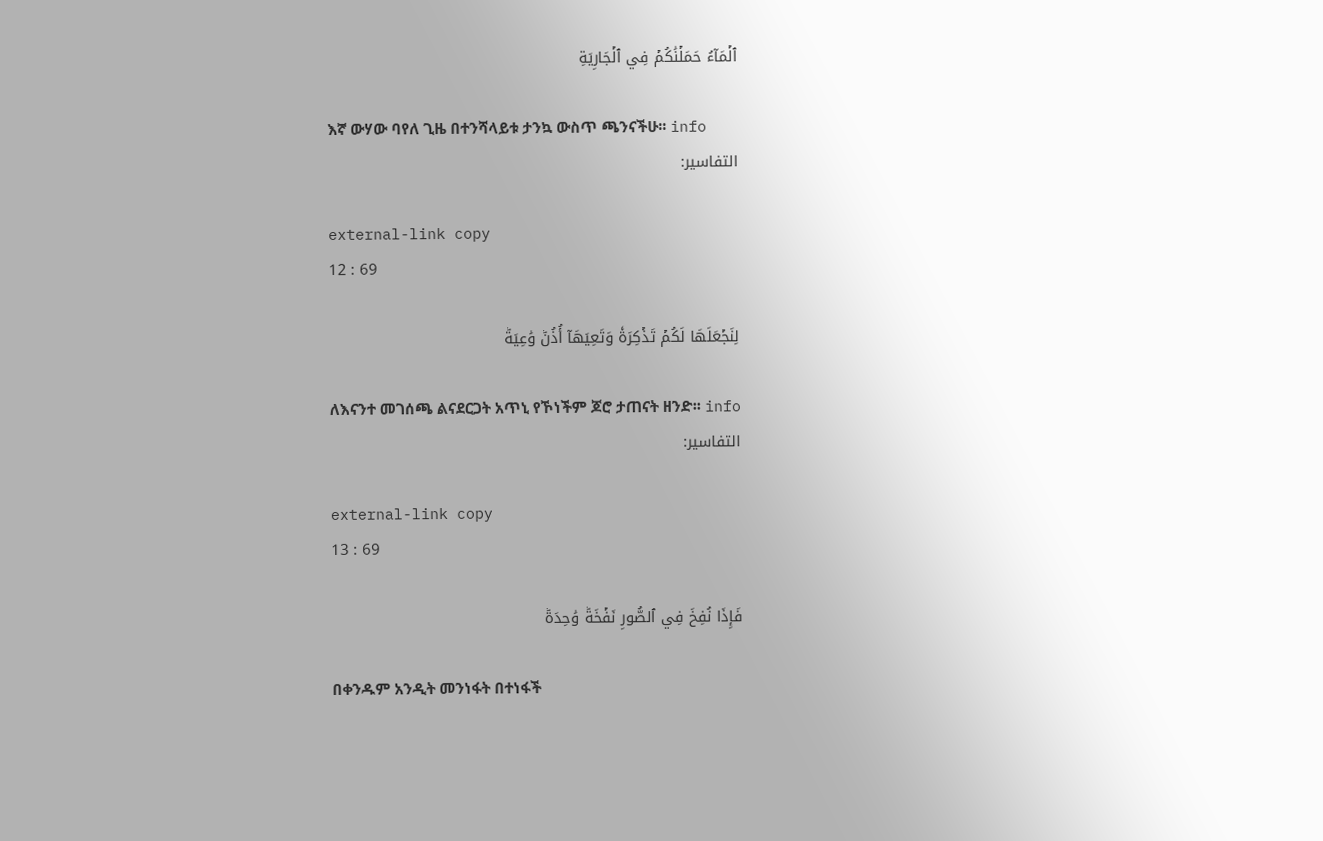ٱلۡمَآءُ حَمَلۡنَٰكُمۡ فِي ٱلۡجَارِيَةِ

እኛ ውሃው ባየለ ጊዜ በተንሻላይቱ ታንኳ ውስጥ ጫንናችሁ፡፡ info
التفاسير:

external-link copy
12 : 69

لِنَجۡعَلَهَا لَكُمۡ تَذۡكِرَةٗ وَتَعِيَهَآ أُذُنٞ وَٰعِيَةٞ

ለእናንተ መገሰጫ ልናደርጋት አጥኒ የኾነችም ጆሮ ታጠናት ዘንድ፡፡ info
التفاسير:

external-link copy
13 : 69

فَإِذَا نُفِخَ فِي ٱلصُّورِ نَفۡخَةٞ وَٰحِدَةٞ

በቀንዱም አንዲት መንነፋት በተነፋች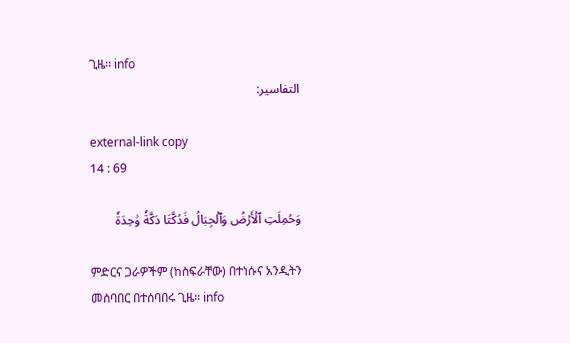ጊዜ፡፡ info
التفاسير:

external-link copy
14 : 69

وَحُمِلَتِ ٱلۡأَرۡضُ وَٱلۡجِبَالُ فَدُكَّتَا دَكَّةٗ وَٰحِدَةٗ

ምድርና ጋራዎችም (ከስፍራቸው) በተነሱና አንዲትን መሰባበር በተሰባበሩ ጊዜ፡፡ info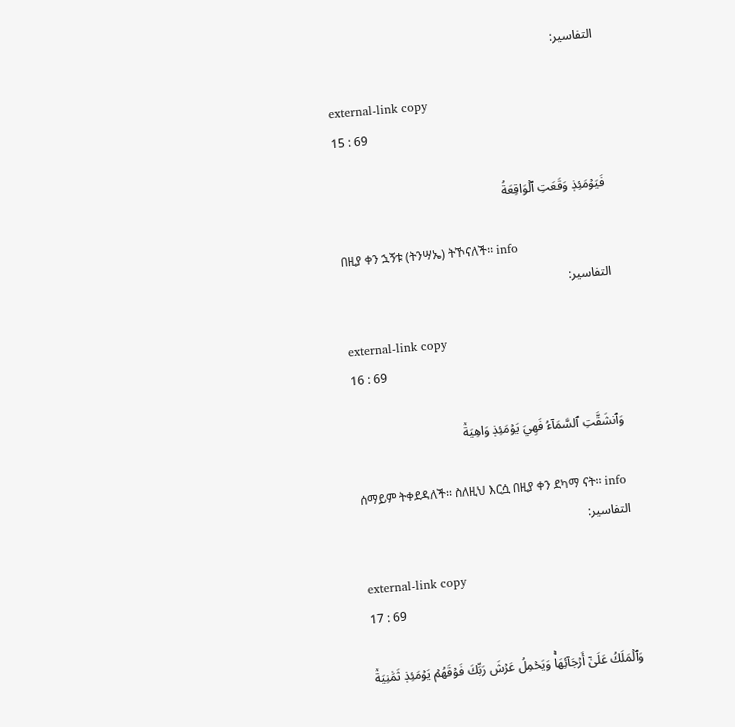التفاسير:

external-link copy
15 : 69

فَيَوۡمَئِذٖ وَقَعَتِ ٱلۡوَاقِعَةُ

በዚያ ቀን ኋኝቱ (ትንሣኤ) ትኾናለች፡፡ info
التفاسير:

external-link copy
16 : 69

وَٱنشَقَّتِ ٱلسَّمَآءُ فَهِيَ يَوۡمَئِذٖ وَاهِيَةٞ

ሰማይም ትቀደዳለች፡፡ ስለዚህ እርሷ በዚያ ቀን ደካማ ናት፡፡ info
التفاسير:

external-link copy
17 : 69

وَٱلۡمَلَكُ عَلَىٰٓ أَرۡجَآئِهَاۚ وَيَحۡمِلُ عَرۡشَ رَبِّكَ فَوۡقَهُمۡ يَوۡمَئِذٖ ثَمَٰنِيَةٞ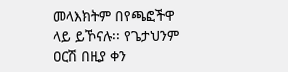መላእክትም በየጫፎችዋ ላይ ይኾናሉ፡፡ የጌታህንም ዐርሽ በዚያ ቀን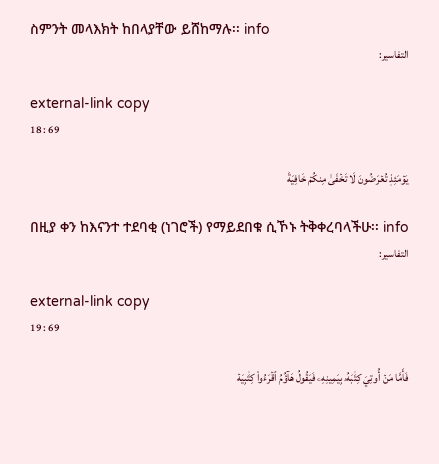ስምንት መላእክት ከበላያቸው ይሸከማሉ፡፡ info
التفاسير:

external-link copy
18 : 69

يَوۡمَئِذٖ تُعۡرَضُونَ لَا تَخۡفَىٰ مِنكُمۡ خَافِيَةٞ

በዚያ ቀን ከእናንተ ተደባቂ (ነገሮች) የማይደበቁ ሲኾኑ ትቅቀረባላችሁ፡፡ info
التفاسير:

external-link copy
19 : 69

فَأَمَّا مَنۡ أُوتِيَ كِتَٰبَهُۥ بِيَمِينِهِۦ فَيَقُولُ هَآؤُمُ ٱقۡرَءُواْ كِتَٰبِيَهۡ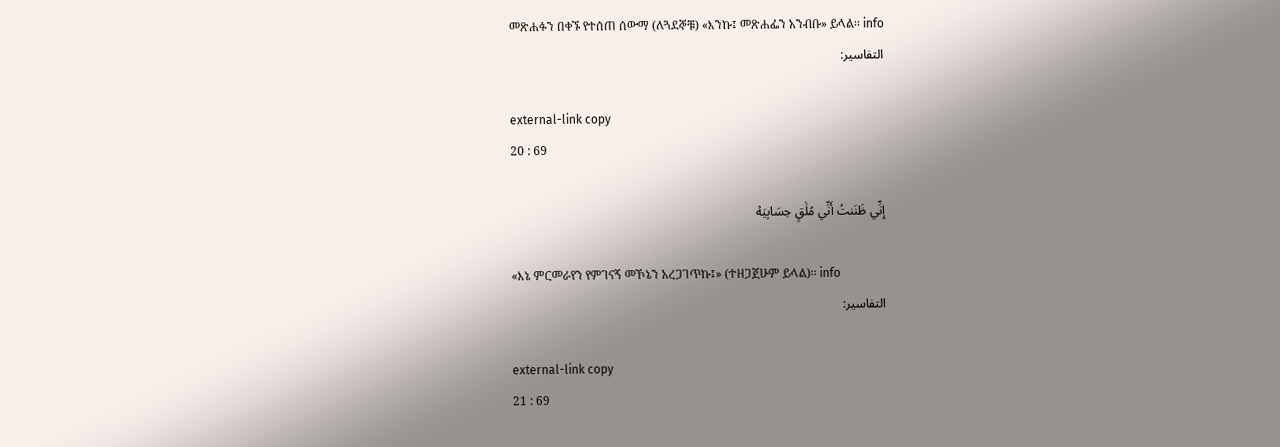መጽሐፉን በቀኙ የተሰጠ ሰውማ (ለጓደኞቹ) «እንኩ፤ መጽሐፌን አንብቡ» ይላል፡፡ info
التفاسير:

external-link copy
20 : 69

إِنِّي ظَنَنتُ أَنِّي مُلَٰقٍ حِسَابِيَهۡ

«እኔ ምርመራየን የምገናኝ መኾኔን አረጋገጥኩ፤» (ተዘጋጀሁም ይላል)፡፡ info
التفاسير:

external-link copy
21 : 69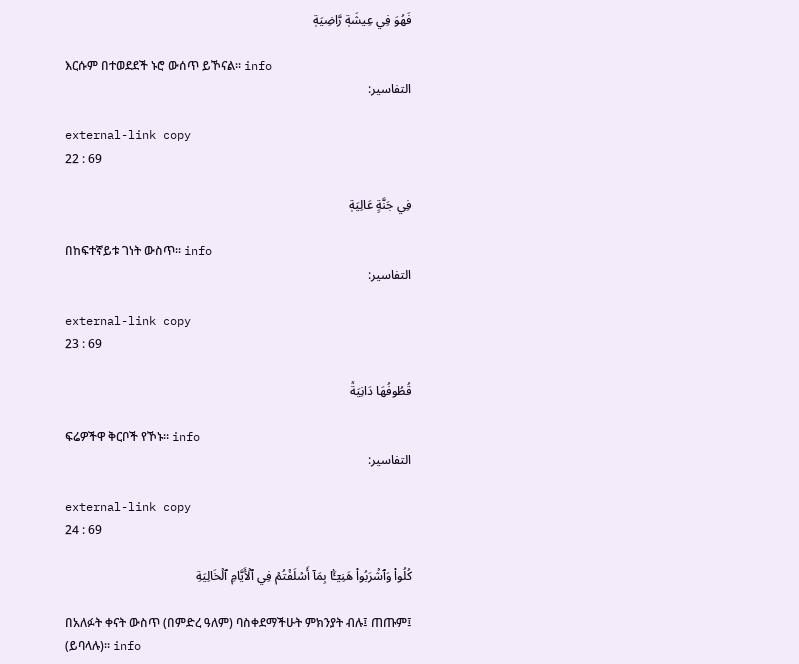فَهُوَ فِي عِيشَةٖ رَّاضِيَةٖ

እርሱም በተወደደች ኑሮ ውሰጥ ይኾናል፡፡ info
التفاسير:

external-link copy
22 : 69

فِي جَنَّةٍ عَالِيَةٖ

በከፍተኛይቱ ገነት ውስጥ፡፡ info
التفاسير:

external-link copy
23 : 69

قُطُوفُهَا دَانِيَةٞ

ፍሬዎችዋ ቅርቦች የኾኑ፡፡ info
التفاسير:

external-link copy
24 : 69

كُلُواْ وَٱشۡرَبُواْ هَنِيٓـَٔۢا بِمَآ أَسۡلَفۡتُمۡ فِي ٱلۡأَيَّامِ ٱلۡخَالِيَةِ

በአለፉት ቀናት ውስጥ (በምድረ ዓለም) ባስቀደማችሁት ምክንያት ብሉ፤ ጠጡም፤ (ይባላሉ)፡፡ info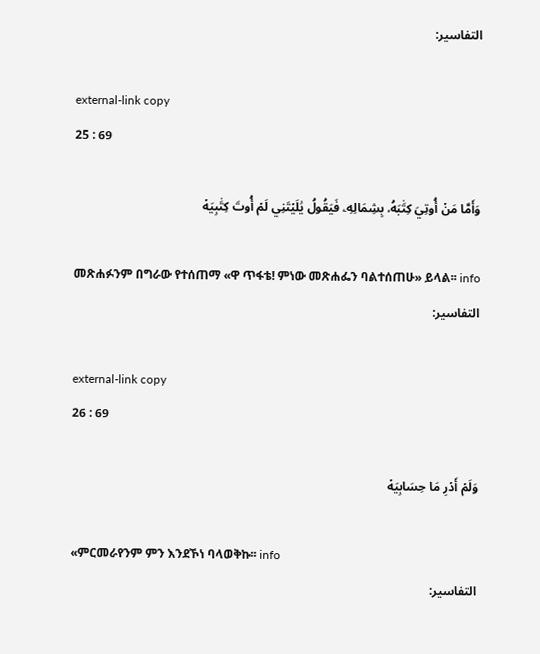التفاسير:

external-link copy
25 : 69

وَأَمَّا مَنۡ أُوتِيَ كِتَٰبَهُۥ بِشِمَالِهِۦ فَيَقُولُ يَٰلَيۡتَنِي لَمۡ أُوتَ كِتَٰبِيَهۡ

መጽሐፉንም በግራው የተሰጠማ «ዋ ጥፋቴ! ምነው መጽሐፌን ባልተሰጠሁ» ይላል፡፡ info
التفاسير:

external-link copy
26 : 69

وَلَمۡ أَدۡرِ مَا حِسَابِيَهۡ

«ምርመራየንም ምን እንደኾነ ባላወቅኩ፡፡ info
التفاسير: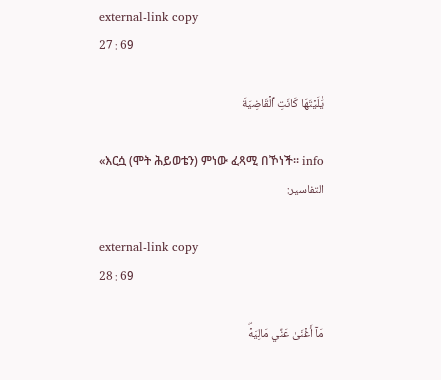external-link copy
27 : 69

يَٰلَيۡتَهَا كَانَتِ ٱلۡقَاضِيَةَ

«እርሷ (ሞት ሕይወቴን) ምነው ፈጻሚ በኾነች፡፡ info
التفاسير:

external-link copy
28 : 69

مَآ أَغۡنَىٰ عَنِّي مَالِيَهۡۜ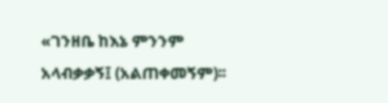«ገንዘቤ ከእኔ ምንንም አላብቃቃኝ፤ (አልጠቀመኝም)፡፡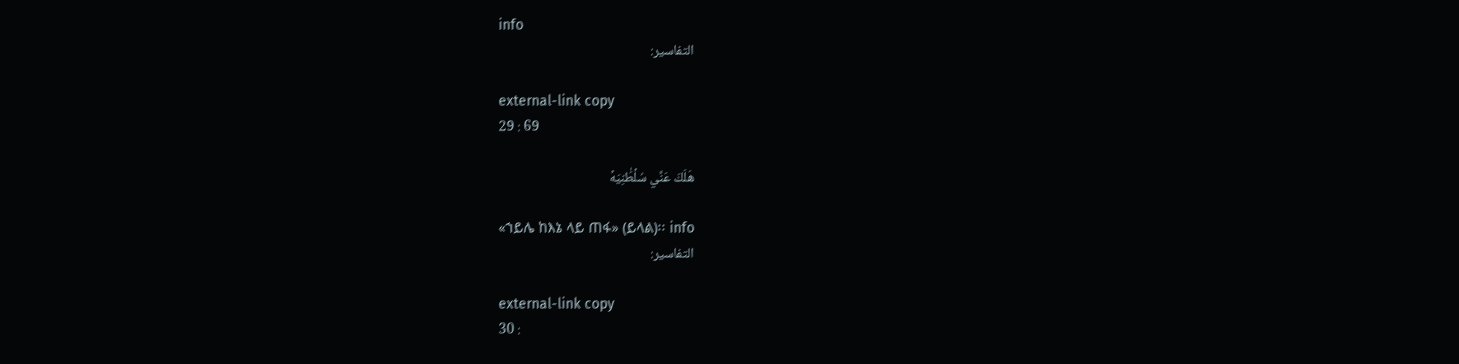info
التفاسير:

external-link copy
29 : 69

هَلَكَ عَنِّي سُلۡطَٰنِيَهۡ

«ኀይሌ ከእኔ ላይ ጠፋ» (ይላል)፡፡ info
التفاسير:

external-link copy
30 :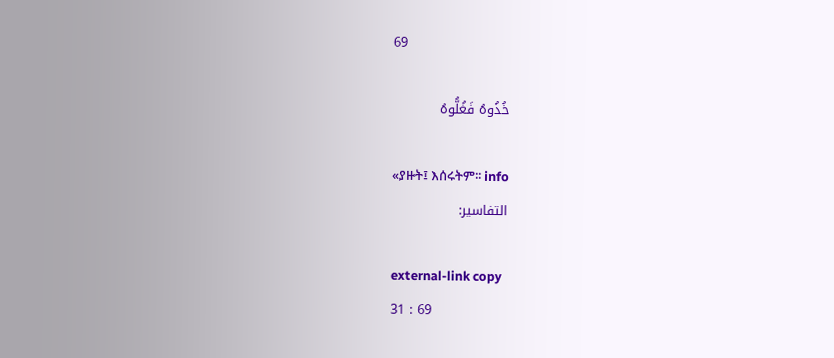69

خُذُوهُ فَغُلُّوهُ

«ያዙት፤ እሰሩትም፡፡ info
التفاسير:

external-link copy
31 : 69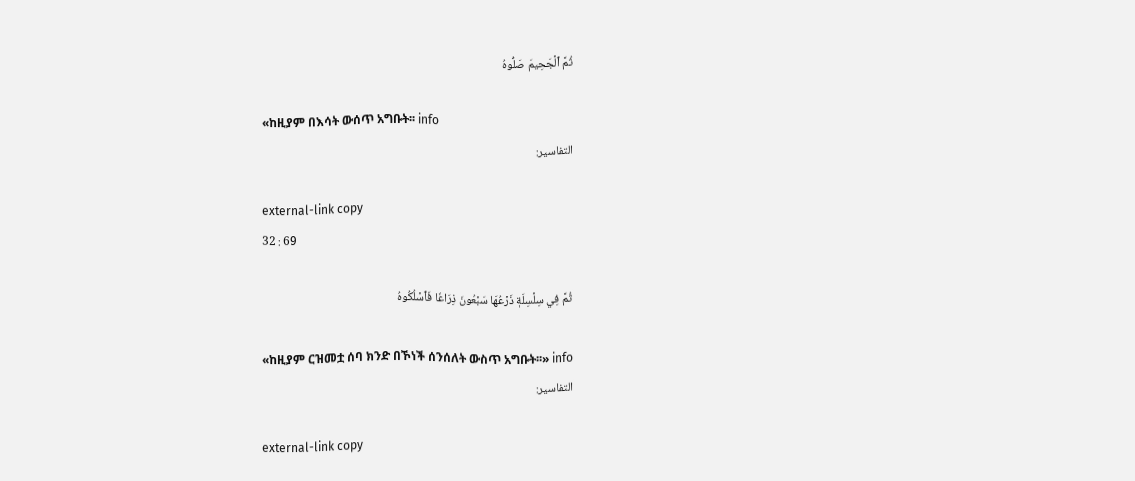ثُمَّ ٱلۡجَحِيمَ صَلُّوهُ

«ከዚያም በእሳት ውሰጥ አግቡት፡፡ info
التفاسير:

external-link copy
32 : 69

ثُمَّ فِي سِلۡسِلَةٖ ذَرۡعُهَا سَبۡعُونَ ذِرَاعٗا فَٱسۡلُكُوهُ

«ከዚያም ርዝመቷ ሰባ ክንድ በኾነች ሰንሰለት ውስጥ አግቡት፡፡» info
التفاسير:

external-link copy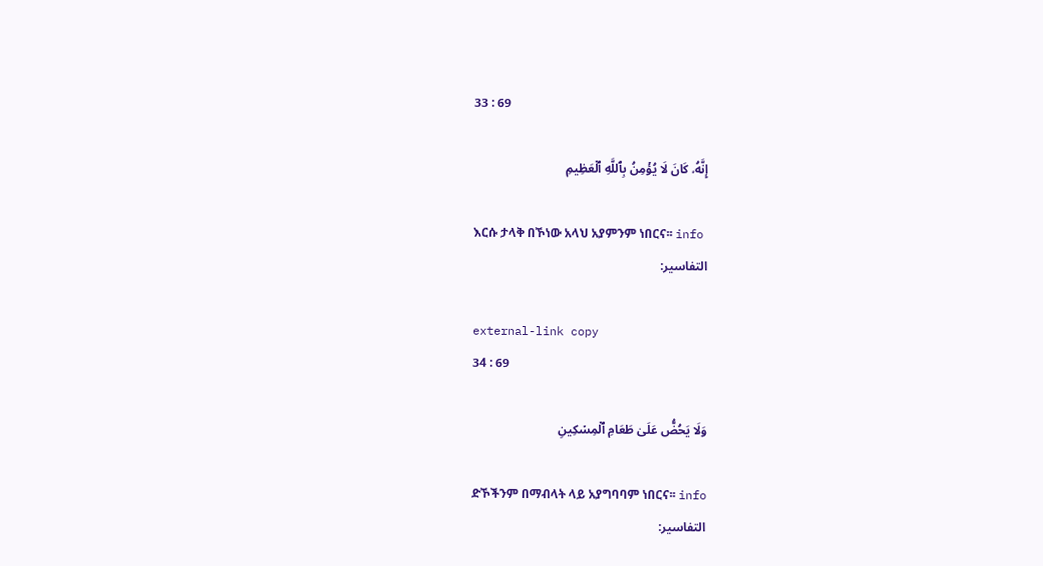33 : 69

إِنَّهُۥ كَانَ لَا يُؤۡمِنُ بِٱللَّهِ ٱلۡعَظِيمِ

እርሱ ታላቅ በኾነው አላህ አያምንም ነበርና፡፡ info
التفاسير:

external-link copy
34 : 69

وَلَا يَحُضُّ عَلَىٰ طَعَامِ ٱلۡمِسۡكِينِ

ድኾችንም በማብላት ላይ አያግባባም ነበርና፡፡ info
التفاسير: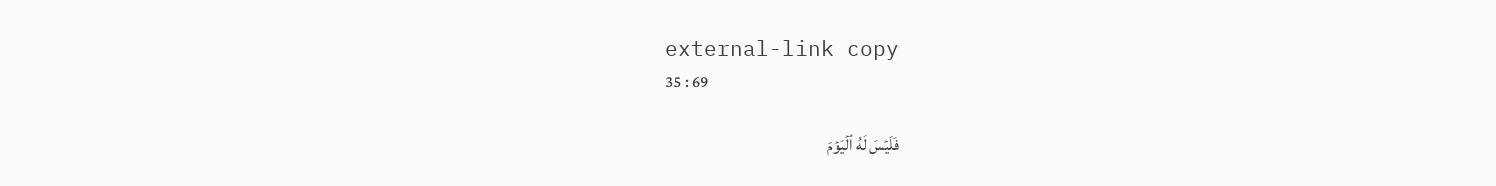external-link copy
35 : 69

فَلَيۡسَ لَهُ ٱلۡيَوۡمَ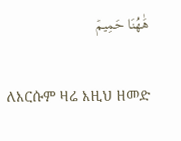هَٰهُنَا حَمِيمٞ

ለእርሱም ዛሬ እዚህ ዘመድ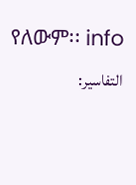የለውም፡፡ info
التفاسير: